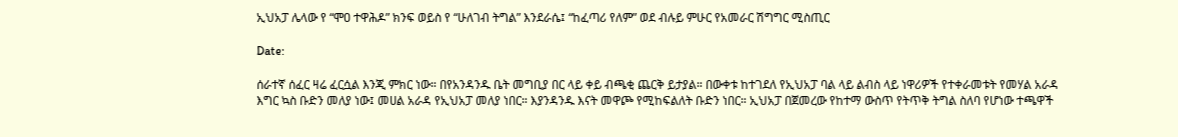ኢህአፓ ሌላው የ “ሞዐ ተዋሕዶ” ክንፍ ወይስ የ “ሁለገብ ትግል” እንደራሴ፤ “ከፈጣሪ የለም” ወደ ብሉይ ምሁር የአመራር ሽግግር ሚስጢር

Date:

ሰራተኛ ሰፈር ዛሬ ፈርሷል እንጂ ምክር ነው። በየአንዳንዱ ቤት መግቢያ በር ላይ ቀይ ብጫቂ ጨርቅ ይታያል። በውቀቱ ከተገደለ የኢህአፓ ባል ላይ ልብስ ላይ ነዋሪዎች የተቀራመቱት የመሃል አራዳ እግር ኳስ ቡድን መለያ ነው፤ መሀል አራዳ የኢህአፓ መለያ ነበር። እያንዳንዱ እናት መዋጮ የሚከፍልለት ቡድን ነበር። ኢህአፓ በጀመረው የከተማ ውስጥ የትጥቅ ትግል ስለባ የሆነው ተጫዋች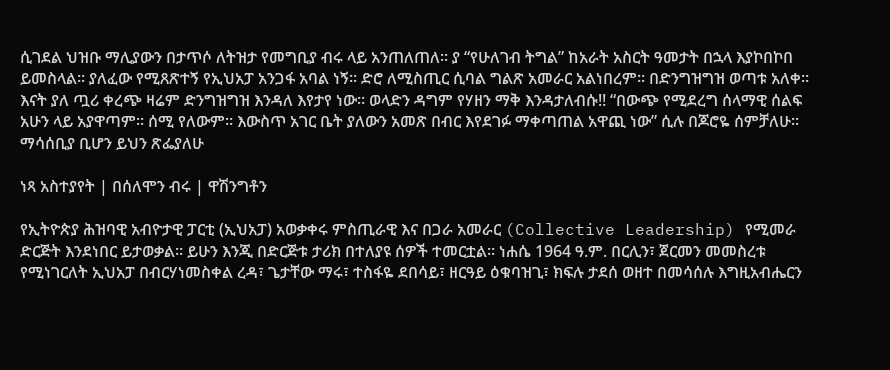ሲገደል ህዝቡ ማሊያውን በታጥሶ ለትዝታ የመግቢያ ብሩ ላይ አንጠለጠለ። ያ “የሁለገብ ትግል” ከአራት አስርት ዓመታት በኋላ እያኮበኮበ ይመስላል። ያለፈው የሚጸጽተኝ የኢህአፓ አንጋፋ አባል ነኝ። ድሮ ለሚስጢር ሲባል ግልጽ አመራር አልነበረም። በድንግዝግዝ ወጣቱ አለቀ። እናት ያለ ጧሪ ቀረጭ ዛሬም ድንግዝግዝ እንዳለ እየታየ ነው። ወላድን ዳግም የሃዘን ማቅ እንዳታለብሱ!! “በውጭ የሚደረግ ሰላማዊ ሰልፍ አሁን ላይ አያዋጣም። ሰሚ የለውም። እውስጥ አገር ቤት ያለውን አመጽ በብር እየደገፉ ማቀጣጠል አዋጪ ነው” ሲሉ በጆሮዬ ሰምቻለሁ። ማሳሰቢያ ቢሆን ይህን ጽፌያለሁ

ነጻ አስተያየት | በሰለሞን ብሩ | ዋሽንግቶን

የኢትዮጵያ ሕዝባዊ አብዮታዊ ፓርቲ (ኢህአፓ) አወቃቀሩ ምስጢራዊ እና በጋራ አመራር (Collective Leadership) የሚመራ ድርጅት እንደነበር ይታወቃል። ይሁን እንጂ በድርጅቱ ታሪክ በተለያዩ ሰዎች ተመርቷል። ነሐሴ 1964 ዓ.ም. በርሊን፣ ጀርመን መመስረቱ የሚነገርለት ኢህአፓ በብርሃነመስቀል ረዳ፣ ጌታቸው ማሩ፣ ተስፋዬ ደበሳይ፣ ዘርዓይ ዕቁባዝጊ፣ ክፍሉ ታደሰ ወዘተ በመሳሰሉ እግዚአብሔርን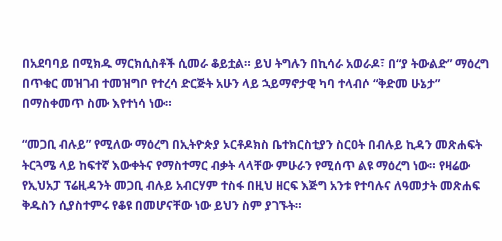በአደባባይ በሚክዱ ማርክሲስቶች ሲመራ ቆይቷል። ይህ ትግሉን በኪሳራ አወራዶ፣ በ“ያ ትውልድ” ማዕረግ በጥቁር መዝገብ ተመዝግቦ የተረሳ ድርጅት አሁን ላይ ኋይማኖታዊ ካባ ተላብሶ “ቅድመ ሁኔታ” በማስቀመጥ ስሙ እየተነሳ ነው።

“መጋቢ ብሉይ” የሚለው ማዕረግ በኢትዮጵያ ኦርቶዶክስ ቤተክርስቲያን ስርዐት በብሉይ ኪዳን መጽሐፍት ትርጓሜ ላይ ከፍተኛ እውቀትና የማስተማር ብቃት ላላቸው ምሁራን የሚሰጥ ልዩ ማዕረግ ነው። የዛሬው  የኢህአፓ ፕሬዚዳንት መጋቢ ብሉይ አብርሃም ተስፋ በዚህ ዘርፍ እጅግ አንቱ የተባሉና ለዓመታት መጽሐፍ ቅዱስን ሲያስተምሩ የቆዩ በመሆናቸው ነው ይህን ስም ያገኙት።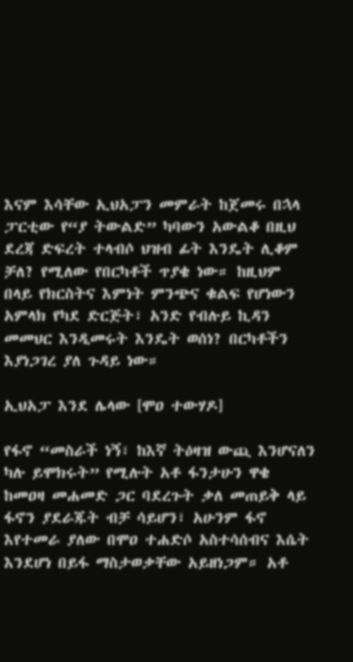እናም እሳቸው ኢህአፓን መምራት ከጀመሩ በኋላ ፓርቲው የ“ያ ትውልድ” ካባውን አውልቆ በዚህ ደረጃ ድፍረት ተላብሶ ህዝብ ፊት እንዴት ሊቆም ቻለ? የሚለው የበርካቶች ጥያቄ ነው። ከዚህም በላይ የክርስትና እምነት ምንጭና ቁልፍ የሆነውን አምላክ የካደ ድርጅት፣ አንድ የብሉይ ኪዳን መመህር እንዲመሩት እንዴት ወሰነ? በርካቶችን እያነጋገረ ያለ ጉዳይ ነው።

ኢህአፓ እንደ ሌላው [ሞዐ ተውሃዶ]

የፋኖ “መስራች ነኝ፣ ከእኛ ትዕዛዝ ውጪ እንሆናለን ካሉ ይሞክሩት” የሚሉት አቶ ፋንታሁን ዋቄ ከመዐዛ መሐመድ ጋር ባደረጉት ቃለ መጠይቅ ላይ ፋኖን ያደራጁት ብቻ ሳይሆን፣ አሁንም ፋኖ እየተመራ ያለው በሞዐ ተሐድሶ አስተሳሰብና እሴት እንደሆነ በይፋ ማስታወቃቸው አይዘነጋም። አቶ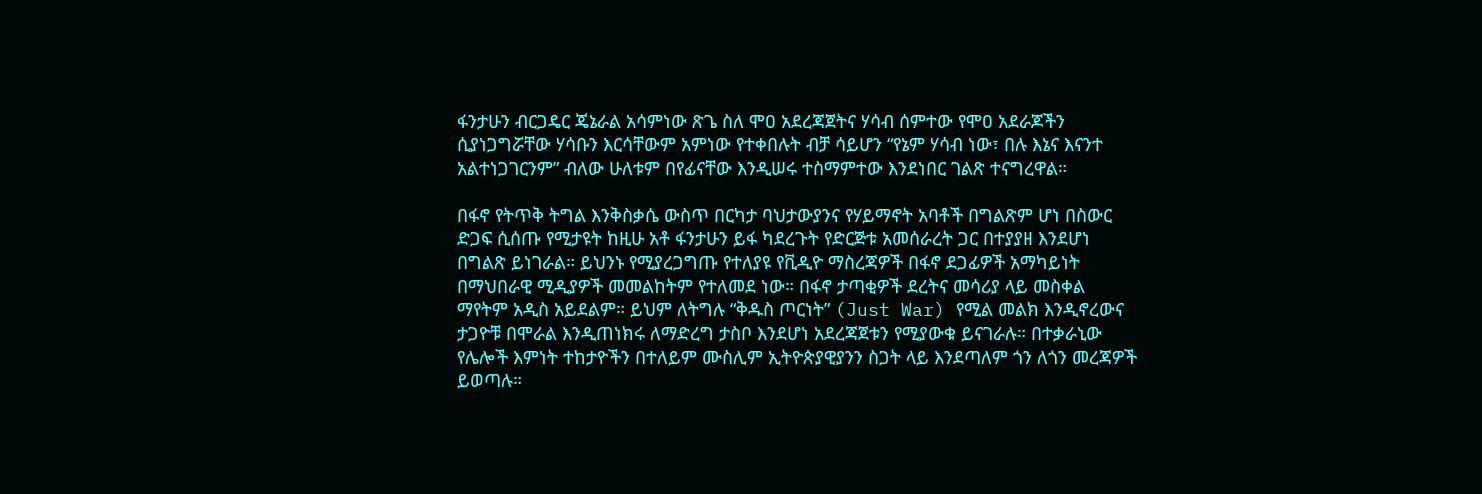ፋንታሁን ብርጋዴር ጄኔራል አሳምነው ጽጌ ስለ ሞዐ አደረጃጀትና ሃሳብ ሰምተው የሞዐ አደራጆችን ሲያነጋግሯቸው ሃሳቡን እርሳቸውም አምነው የተቀበሉት ብቻ ሳይሆን “የኔም ሃሳብ ነው፣ በሉ እኔና እናንተ አልተነጋገርንም” ብለው ሁለቱም በየፊናቸው እንዲሠሩ ተስማምተው እንደነበር ገልጽ ተናግረዋል።

በፋኖ የትጥቅ ትግል እንቅስቃሴ ውስጥ በርካታ ባህታውያንና የሃይማኖት አባቶች በግልጽም ሆነ በስውር ድጋፍ ሲሰጡ የሚታዩት ከዚሁ አቶ ፋንታሁን ይፋ ካደረጉት የድርጅቱ አመሰራረት ጋር በተያያዘ እንደሆነ በግልጽ ይነገራል። ይህንኑ የሚያረጋግጡ የተለያዩ የቪዲዮ ማስረጃዎች በፋኖ ደጋፊዎች አማካይነት በማህበራዊ ሚዲያዎች መመልከትም የተለመደ ነው። በፋኖ ታጣቂዎች ደረትና መሳሪያ ላይ መስቀል ማየትም አዲስ አይደልም። ይህም ለትግሉ “ቅዱስ ጦርነት” (Just War) የሚል መልክ እንዲኖረውና ታጋዮቹ በሞራል እንዲጠነክሩ ለማድረግ ታስቦ እንደሆነ አደረጃጀቱን የሚያውቁ ይናገራሉ። በተቃራኒው የሌሎች እምነት ተከታዮችን በተለይም ሙስሊም ኢትዮጵያዊያንን ስጋት ላይ እንደጣለም ጎን ለጎን መረጃዎች ይወጣሉ።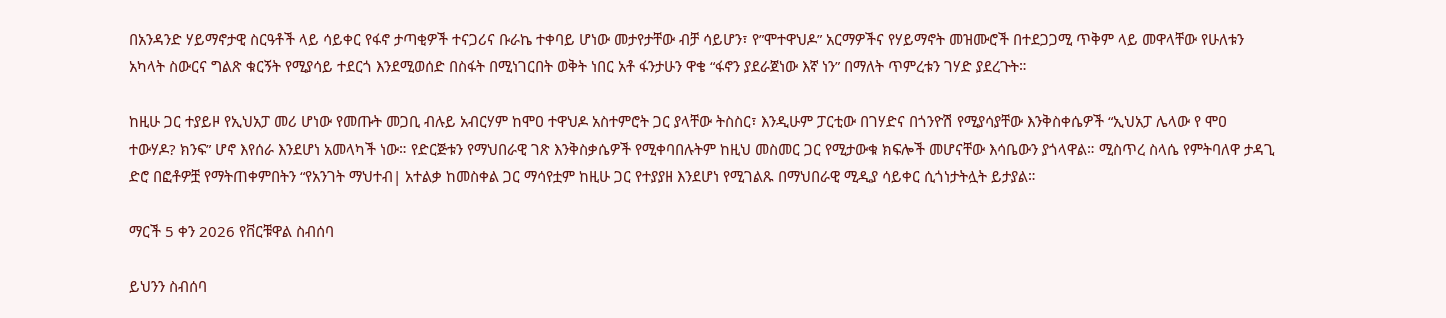በአንዳንድ ሃይማኖታዊ ስርዓቶች ላይ ሳይቀር የፋኖ ታጣቂዎች ተናጋሪና ቡራኬ ተቀባይ ሆነው መታየታቸው ብቻ ሳይሆን፣ የ”ሞተዋህዶ” አርማዎችና የሃይማኖት መዝሙሮች በተደጋጋሚ ጥቅም ላይ መዋላቸው የሁለቱን አካላት ስውርና ግልጽ ቁርኝት የሚያሳይ ተደርጎ እንደሚወሰድ በስፋት በሚነገርበት ወቅት ነበር አቶ ፋንታሁን ዋቄ “ፋኖን ያደራጀነው እኛ ነን” በማለት ጥምረቱን ገሃድ ያደረጉት።

ከዚሁ ጋር ተያይዞ የኢህአፓ መሪ ሆነው የመጡት መጋቢ ብሉይ አብርሃም ከሞዐ ተዋህዶ አስተምሮት ጋር ያላቸው ትስስር፣ እንዲሁም ፓርቲው በገሃድና በጎንዮሽ የሚያሳያቸው እንቅስቀሴዎች “ኢህአፓ ሌላው የ ሞዐ ተውሃዶ? ክንፍ” ሆኖ እየሰራ እንደሆነ አመላካች ነው። የድርጅቱን የማህበራዊ ገጽ እንቅስቃሴዎች የሚቀባበሉትም ከዚህ መስመር ጋር የሚታውቁ ክፍሎች መሆናቸው እሳቤውን ያጎላዋል። ሚስጥረ ስላሴ የምትባለዋ ታዳጊ ድሮ በፎቶዎቿ የማትጠቀምበትን “የአንገት ማህተብ| አተልቃ ከመስቀል ጋር ማሳየቷም ከዚሁ ጋር የተያያዘ እንደሆነ የሚገልጹ በማህበራዊ ሚዲያ ሳይቀር ሲጎነታትሏት ይታያል።

ማርች 5 ቀን 2026 የቨርቹዋል ስብሰባ

ይህንን ስብሰባ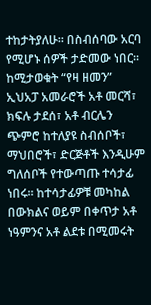ተከታትያለሁ። በስብሰባው አርባ የሚሆኑ ሰዎች ታድመው ነበር። ከሚታወቁት “የዛ ዘመን” ኢህአፓ አመራሮች አቶ መርሻ፣ ክፍሉ ታደሰ፣ አቶ ብርሌን ጭምሮ ከተለያዩ ስብሰቦች፣ ማህበሮች፣ ድርጅቶች እንዲሁም ግለሰቦች የተውጣጡ ተሳታፊ ነበሩ። ከተሳታፊዎቹ መካከል በውክልና ወይም በቀጥታ አቶ ነዓምንና አቶ ልደቱ በሚመሩት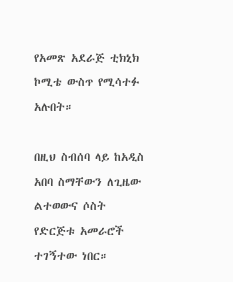የአመጽ አደራጅ ቲክኒክ ኮሚቴ ውስጥ የሚሳተፉ አሉበት።

በዚህ ስብሰባ ላይ ከአዲስ አበባ ስማቸውን ለጊዜው ልተወውና ሶስት የድርጅቱ አመራሮች ተገኝተው ነበር።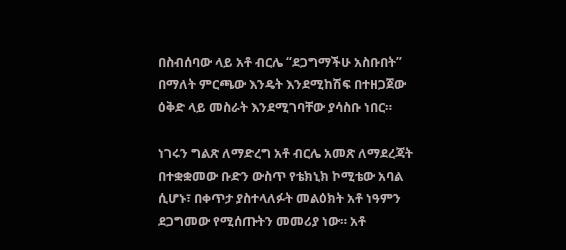በስብሰባው ላይ አቶ ብርሌ “ደጋግማችሁ አስቡበት” በማለት ምርጫው እንዴት እንደሚከሽፍ በተዘጋጀው ዕቅድ ላይ መስራት እንደሚገባቸው ያሳስቡ ነበር።

ነገሩን ግልጽ ለማድረግ አቶ ብርሌ አመጽ ለማደረጃት በተቋቋመው ቡድን ውስጥ የቴክኒክ ኮሚቴው አባል ሲሆኑ፣ በቀጥታ ያስተላለፉት መልዕክት አቶ ነዓምን ደጋግመው የሚሰጡትን መመሪያ ነው። አቶ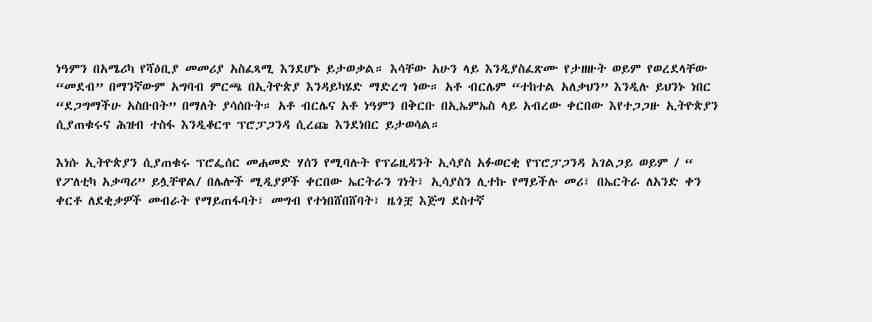ነዓምን በአሜሪካ የሻዕቢያ መመሪያ አስፈጻሚ እንደሆኑ ይታወቃል። እሳቸው አሁን ላይ እንዲያስፈጽሙ የታዘዙት ወይም የወረደላቸው “መደብ” በማንኛውም አግባብ ምርጫ በኢትዮጵያ እንዳይካሄድ ማድረግ ነው። አቶ ብርሌም “ተከተል አለቃህን” እንዲሉ ይህንኑ ነበር “ደጋግማችሁ አስቡበት” በማለት ያሳሰቡት። አቶ ብርሌና አቶ ነዓምን በቅርቡ በኢኤምኤስ ላይ አብረው ቀርበው እየተጋጋዙ ኢትዮጵያን ሲያጠቁሩና ሕዝብ ተስፋ እንዲቆርጥ ፕሮፓጋንዳ ሲረጩ እንደነበር ይታወሳል።

እነሱ ኢትዮጵያን ሲያጠቁሩ ፕሮፌሰር መሐመድ ሃሰን የሚባሉት የፕሬዚዳንት ኢሳያስ አፉወርቂ የፕሮፓጋንዳ አገልጋይ ወይም / “ የፖለቲካ አቃጣሪ” ይሏቸዋል/ በሌሎች ሚዲያዎች ቀርበው ኤርትራን ገነት፣ ኢሳያስን ሊተኩ የማይችሉ መሪ፣ በኤርትራ ለአንድ ቀን ቀርቶ ለደቂቃዎች መብራት የማይጠፋባት፣ መግብ የተነበሸበሸባት፣ ዜጎቿ እጅግ ደስተኛ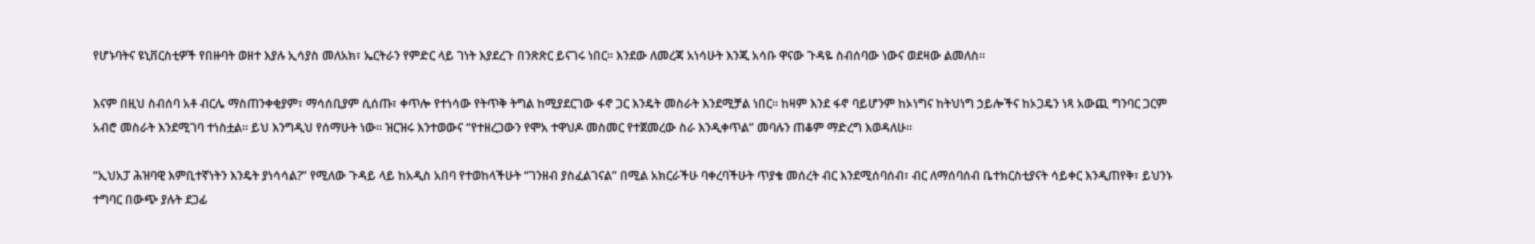የሆኑባትና ዩኒቨርስቲዎች የበዙባት ወዘተ እያሉ ኢሳያስ መለአክ፣ ኤርትራን የምድር ላይ ገነት እያደረጉ በንጽጽር ይናገሩ ነበር። እንደው ለመረጃ አነሳሁት እንጂ አሳቡ ዋናው ጉዳዬ ስብሰባው ነውና ወደዛው ልመለስ።

እናም በዚህ ስብሰባ አቶ ብርሌ ማስጠንቀቂያም፣ ማሳሰቢያም ሲሰጡ፣ ቀጥሎ የተነሳው የትጥቅ ትግል ከሚያደርገው ፋኖ ጋር እንዴት መስራት እንደሚቻል ነበር። ከዛም እንደ ፋኖ ባይሆንም ከኦነግና ከትህነግ ኃይሎችና ከኦጋዴን ነጻ አውጪ ግንባር ጋርም አብሮ መስራት እንደሚገባ ተነስቷል። ይህ እንግዲህ የሰማሁት ነው። ዝርዝሩ እንተወውና “የተዘረጋውን የሞአ ተዋህዶ መስመር የተጀመረው ስራ እንዲቀጥል” መባሉን ጠቆም ማድረግ እወዳለሁ።

“ኢህአፓ ሕዝባዊ እምቢተኛነትን እንዴት ያነሳሳል?” የሚለው ጉዳይ ላይ ከአዲስ አበባ የተወከላችሁት “ገንዘብ ያስፈልገናል” በሚል አክርራችሁ ባቀረባችሁት ጥያቄ መሰረት ብር እንደሚሰባሰብ፣ ብር ለማሰባሰብ ቤተክርስቲያናት ሳይቀር እንዲጠየቅ፣ ይህንኑ ተግባር በውጭ ያሉት ደጋፊ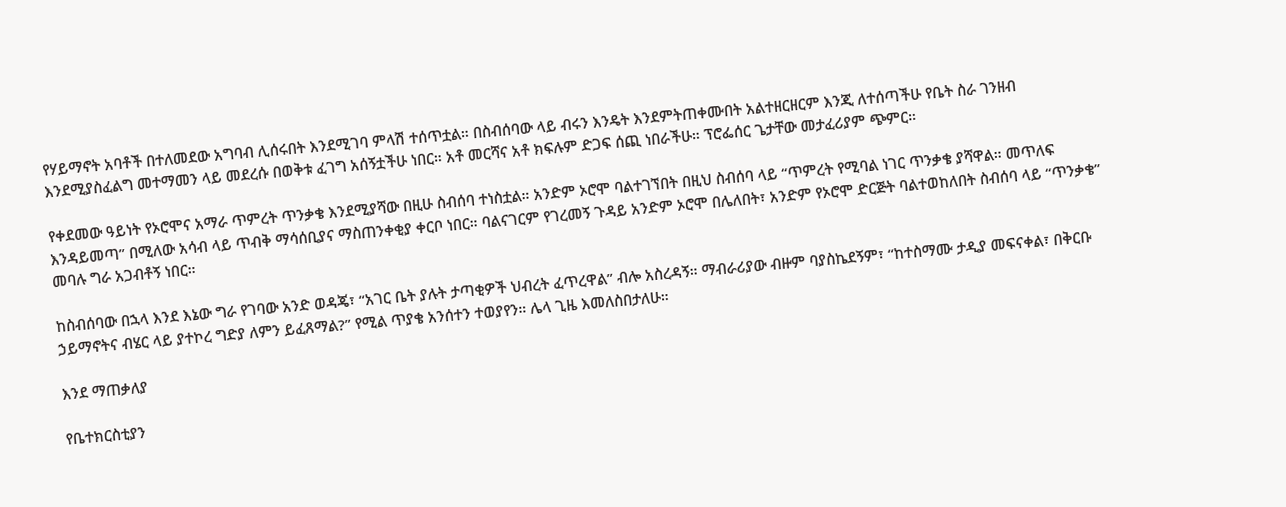የሃይማኖት አባቶች በተለመደው አግባብ ሊሰሩበት እንደሚገባ ምላሽ ተሰጥቷል። በስብሰባው ላይ ብሩን እንዴት እንደምትጠቀሙበት አልተዘርዘርም እንጂ ለተሰጣችሁ የቤት ስራ ገንዘብ እንደሚያስፈልግ መተማመን ላይ መደረሱ በወቅቱ ፈገግ አሰኝቷችሁ ነበር። አቶ መርሻና አቶ ክፍሉም ድጋፍ ሰጪ ነበራችሁ። ፕሮፌሰር ጌታቸው መታፈሪያም ጭምር።

የቀደመው ዓይነት የኦሮሞና አማራ ጥምረት ጥንቃቄ እንደሚያሻው በዚሁ ስብሰባ ተነስቷል። አንድም ኦሮሞ ባልተገኘበት በዚህ ስብሰባ ላይ “ጥምረት የሚባል ነገር ጥንቃቄ ያሻዋል። መጥለፍ እንዳይመጣ” በሚለው አሳብ ላይ ጥብቅ ማሳሰቢያና ማስጠንቀቂያ ቀርቦ ነበር። ባልናገርም የገረመኝ ጉዳይ አንድም ኦሮሞ በሌለበት፣ አንድም የኦሮሞ ድርጅት ባልተወከለበት ስብሰባ ላይ “ጥንቃቄ” መባሉ ግራ አጋብቶኝ ነበር።

ከስብሰባው በኋላ እንደ እኔው ግራ የገባው አንድ ወዳጄ፣ “አገር ቤት ያሉት ታጣቂዎች ህብረት ፈጥረዋል” ብሎ አስረዳኝ። ማብራሪያው ብዙም ባያስኬደኝም፣ “ከተስማሙ ታዲያ መፍናቀል፣ በቅርቡ ኃይማኖትና ብሄር ላይ ያተኮረ ግድያ ለምን ይፈጸማል?” የሚል ጥያቄ አንሰተን ተወያየን። ሌላ ጊዜ እመለስበታለሁ።

እንደ ማጠቃለያ

የቤተክርስቲያን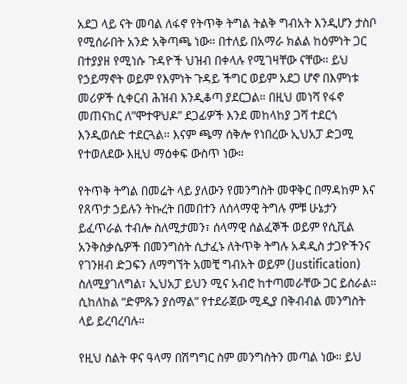አደጋ ላይ ናት መባል ለፋኖ የትጥቅ ትግል ትልቅ ግብአት እንዲሆን ታስቦ የሚሰራበት አንድ አቅጣጫ ነው። በተለይ በአማራ ክልል ከዕምነት ጋር በተያያዘ የሚነሱ ጉዳዮች ህዝብ በቀላሉ የሚገዛቸው ናቸው። ይህ የኃይማኖት ወይም የእምነት ጉዳይ ችግር ወይም አደጋ ሆኖ በእምነቱ መሪዎች ሲቀርብ ሕዝብ እንዲቆጣ ያደርጋል። በዚህ መነሻ የፋኖ መጠናከር ለ”ሞተዋህዶ” ደጋፊዎች እንደ መከላከያ ጋሻ ተደርጎ እንዲወሰድ ተደርጓል። እናም ጫማ ሰቅሎ የነበረው ኢህአፓ ድጋሚ የተወለደው እዚህ ማዕቀፍ ውስጥ ነው።

የትጥቅ ትግል በመሬት ላይ ያለውን የመንግስት መዋቅር በማዳከም እና የጸጥታ ኃይሉን ትኩረት በመበተን ለሰላማዊ ትግሉ ምቹ ሁኔታን ይፈጥራል ተብሎ ስለሚታመን፣ ሰላማዊ ሰልፈኞች ወይም የሲቪል አንቅስቃሴዎች በመንግስት ሲታፈኑ ለትጥቅ ትግሉ አዳዲስ ታጋዮችንና የገንዘብ ድጋፍን ለማግኘት አመቺ ግብአት ወይም (Justification) ስለሚያገለግል፣ ኢህአፓ ይህን ሚና አብሮ ከተጣመራቸው ጋር ይሰራል። ሲከለከል “ድምጹን ያሰማል” የተደራጀው ሚዲያ በቅብብል መንግስት ላይ ይረባረባሉ።

የዚህ ስልት ዋና ዓላማ በሽግግር ስም መንግስትን መጣል ነው። ይህ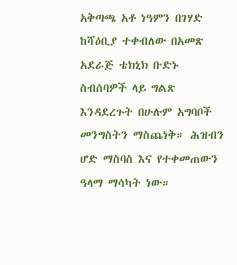አቅጣጫ አቶ ነዓምን በገሃድ ከሻዕቢያ ተቀብለው በአመጽ አደራጅ ቴክኒክ ቡድኑ ስብሰባዎች ላይ ግልጽ እንዳደረጉት በሁሉም አግባቦች መንግስትን ማስጨነቅ። ሕዝብን ሆድ ማስባስ እና የተቀመጠውን ዓላማ ማሳካት ነው።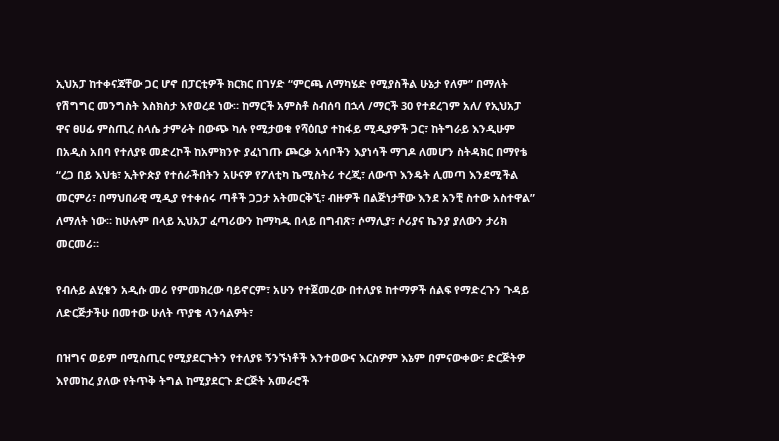ኢህአፓ ከተቀናጃቸው ጋር ሆኖ በፓርቲዎች ክርክር በገሃድ “ምርጫ ለማካሄድ የሚያስችል ሁኔታ የለም” በማለት የሽግግር መንግስት እስክስታ እየወረደ ነው። ከማርች አምስቶ ስብሰባ በኋላ /ማርች 30 የተደረገም አለ/ የኢህአፓ ዋና ፀሀፊ ምስጢረ ስላሴ ታምራት በውጭ ካሉ የሚታወቁ የሻዕቢያ ተከፋይ ሚዲያዎች ጋር፣ ከትግራይ እንዲሁም በአዲስ አበባ የተለያዩ መድረኮች ከአምክንዮ ያፈነገጡ ጮርቃ አሳቦችን እያነሳች ማገዶ ለመሆን ስትዳክር በማየቴ “ረጋ በይ እህቴ፣ ኢትዮጵያ የተሰራችበትን አሁናዎ የፖለቲካ ኬሚስትሪ ተረጂ፣ ለውጥ እንዴት ሊመጣ እንደሚችል መርምሪ፣ በማህበራዊ ሚዲያ የተቀሰሩ ጣቶች ጋጋታ አትመርቅኚ፣ ብዙዎች በልጅነታቸው እንደ አንቺ ስተው አስተዋል” ለማለት ነው። ከሁሉም በላይ ኢህአፓ ፈጣሪውን ከማካዱ በላይ በግብጽ፣ ሶማሊያ፣ ሶሪያና ኬንያ ያለውን ታሪክ መርመሪ።

የብሉይ ልሂቁን አዲሱ መሪ የምመክረው ባይኖርም፣ አሁን የተጀመረው በተለያዩ ከተማዎች ሰልፍ የማድረጉን ጉዳይ ለድርጅታችሁ በመተው ሁለት ጥያቄ ላንሳልዎት፣

በዝግና ወይም በሚስጢር የሚያደርጉትን የተለያዩ ኝንኙነቶች እንተወውና እርስዎም እኔም በምናውቀው፣ ድርጅትዎ እየመከረ ያለው የትጥቅ ትግል ከሚያደርጉ ድርጅት አመራሮች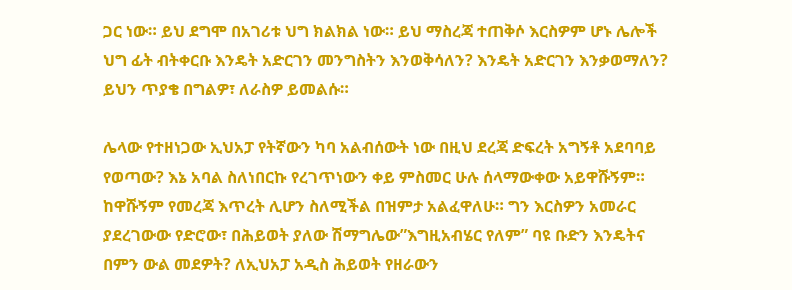ጋር ነው። ይህ ደግሞ በአገሪቱ ህግ ክልክል ነው። ይህ ማስረጃ ተጠቅሶ እርስዎም ሆኑ ሌሎች ህግ ፊት ብትቀርቡ እንዴት አድርገን መንግስትን እንወቅሳለን? እንዴት አድርገን እንቃወማለን? ይህን ጥያቄ በግልዎ፣ ለራስዎ ይመልሱ።

ሌላው የተዘነጋው ኢህአፓ የትኛውን ካባ አልብሰውት ነው በዚህ ደረጃ ድፍረት አግኝቶ አደባባይ የወጣው? እኔ አባል ስለነበርኩ የረገጥነውን ቀይ ምስመር ሁሉ ሰላማውቀው አይዋሹኝም። ከዋሹኝም የመረጃ እጥረት ሊሆን ስለሚችል በዝምታ አልፈዋለሁ። ግን እርስዎን አመራር ያደረገውው የድሮው፣ በሕይወት ያለው ሽማግሌው”እግዚአብሄር የለም” ባዩ ቡድን እንዴትና በምን ውል መደዎት? ለኢህአፓ አዲስ ሕይወት የዘራውን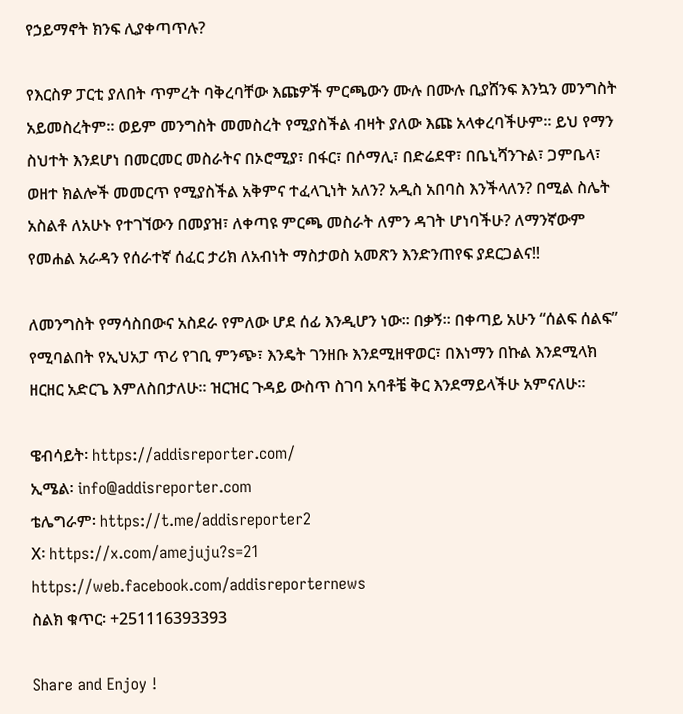የኃይማኖት ክንፍ ሊያቀጣጥሉ?

የእርስዎ ፓርቲ ያለበት ጥምረት ባቅረባቸው እጩዎች ምርጫውን ሙሉ በሙሉ ቢያሸንፍ እንኳን መንግስት አይመስረትም። ወይም መንግስት መመስረት የሚያስችል ብዛት ያለው እጩ አላቀረባችሁም። ይህ የማን ስህተት እንደሆነ በመርመር መስራትና በኦሮሚያ፣ በፋር፣ በሶማሊ፣ በድሬደዋ፣ በቤኒሻንጉል፣ ጋምቤላ፣ ወዘተ ክልሎች መመርጥ የሚያስችል አቅምና ተፈላጊነት አለን? አዲስ አበባስ እንችላለን? በሚል ስሌት አስልቶ ለአሁኑ የተገኘውን በመያዝ፣ ለቀጣዩ ምርጫ መስራት ለምን ዳገት ሆነባችሁ? ለማንኛውም የመሐል አራዳን የሰራተኛ ሰፈር ታሪክ ለአብነት ማስታወስ አመጽን እንድንጠየፍ ያደርጋልና!!

ለመንግስት የማሳስበውና አስደራ የምለው ሆደ ሰፊ እንዲሆን ነው። በቃኝ። በቀጣይ አሁን “ሰልፍ ሰልፍ” የሚባልበት የኢህአፓ ጥሪ የገቢ ምንጭ፣ እንዴት ገንዘቡ እንደሚዘዋወር፣ በእነማን በኩል እንደሚላክ ዘርዘር አድርጌ እምለስበታለሁ። ዝርዝር ጉዳይ ውስጥ ስገባ አባቶቼ ቅር እንደማይላችሁ አምናለሁ።

ዌብሳይት፡ https://addisreporter.com/
ኢሜል፡ info@addisreporter.com
ቴሌግራም፡ https://t.me/addisreporter2
X፡ https://x.com/amejuju?s=21
https://web.facebook.com/addisreporternews
ስልክ ቁጥር፡ +251116393393

Share and Enjoy !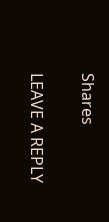Shares

LEAVE A REPLY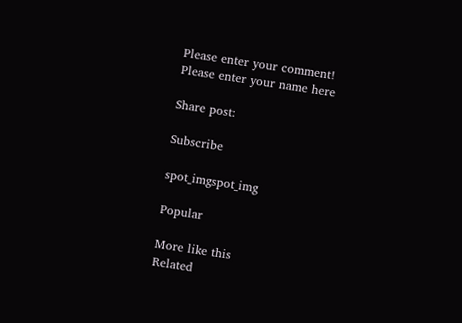Please enter your comment!
Please enter your name here

Share post:

Subscribe

spot_imgspot_img

Popular

More like this
Related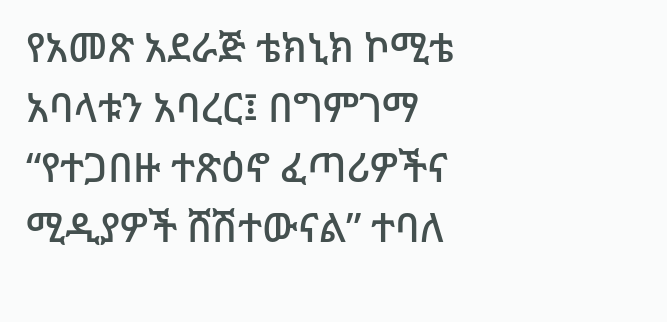የአመጽ አደራጅ ቴክኒክ ኮሚቴ አባላቱን አባረር፤ በግምገማ “የተጋበዙ ተጽዕኖ ፈጣሪዎችና ሚዲያዎች ሸሽተውናል” ተባለ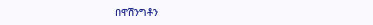በዋሽንግቶን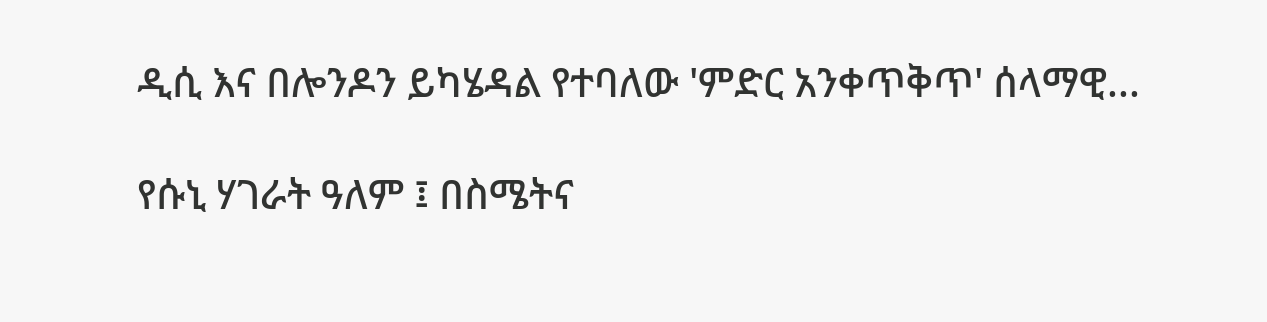ዲሲ እና በሎንዶን ይካሄዳል የተባለው 'ምድር አንቀጥቅጥ' ሰላማዊ...

የሱኒ ሃገራት ዓለም ፤ በስሜትና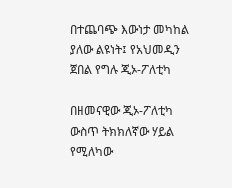በተጨባጭ እውነታ መካከል ያለው ልዩነት፤ የአህመዲን ጀበል የግሉ ጂኦ-ፖለቲካ

በዘመናዊው ጂኦ-ፖለቲካ ውስጥ ትክክለኛው ሃይል የሚለካው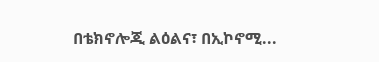በቴክኖሎጂ ልዕልና፣ በኢኮኖሚ...